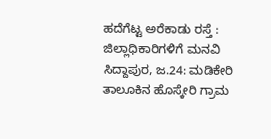ಹದೆಗೆಟ್ಟ ಅರೆಕಾಡು ರಸ್ತೆ : ಜಿಲ್ಲಾಧಿಕಾರಿಗಳಿಗೆ ಮನವಿ
ಸಿದ್ದಾಪುರ, ಜ.24: ಮಡಿಕೇರಿ ತಾಲೂಕಿನ ಹೊಸ್ಕೇರಿ ಗ್ರಾಮ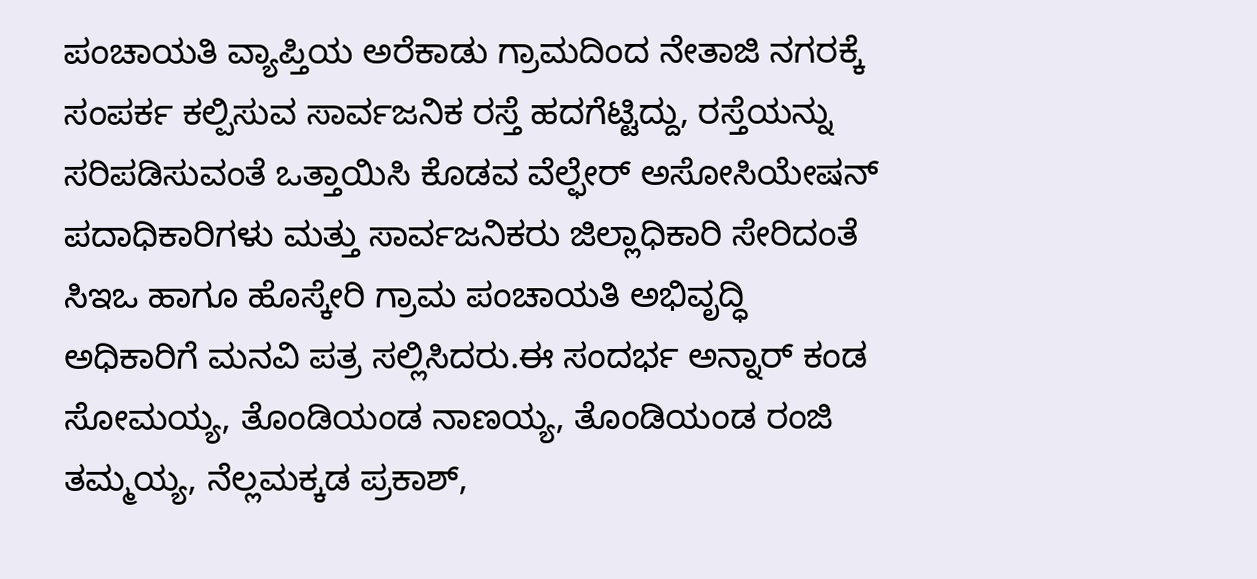ಪಂಚಾಯತಿ ವ್ಯಾಪ್ತಿಯ ಅರೆಕಾಡು ಗ್ರಾಮದಿಂದ ನೇತಾಜಿ ನಗರಕ್ಕೆ ಸಂಪರ್ಕ ಕಲ್ಪಿಸುವ ಸಾರ್ವಜನಿಕ ರಸ್ತೆ ಹದಗೆಟ್ಟಿದ್ದು, ರಸ್ತೆಯನ್ನು ಸರಿಪಡಿಸುವಂತೆ ಒತ್ತಾಯಿಸಿ ಕೊಡವ ವೆಲ್ಫೇರ್ ಅಸೋಸಿಯೇಷನ್ ಪದಾಧಿಕಾರಿಗಳು ಮತ್ತು ಸಾರ್ವಜನಿಕರು ಜಿಲ್ಲಾಧಿಕಾರಿ ಸೇರಿದಂತೆ ಸಿಇಒ ಹಾಗೂ ಹೊಸ್ಕೇರಿ ಗ್ರಾಮ ಪಂಚಾಯತಿ ಅಭಿವೃದ್ಧಿ ಅಧಿಕಾರಿಗೆ ಮನವಿ ಪತ್ರ ಸಲ್ಲಿಸಿದರು.ಈ ಸಂದರ್ಭ ಅನ್ನಾರ್ ಕಂಡ ಸೋಮಯ್ಯ, ತೊಂಡಿಯಂಡ ನಾಣಯ್ಯ, ತೊಂಡಿಯಂಡ ರಂಜಿ ತಮ್ಮಯ್ಯ, ನೆಲ್ಲಮಕ್ಕಡ ಪ್ರಕಾಶ್,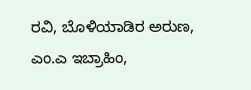ರವಿ, ಬೊಳಿಯಾಡಿರ ಅರುಣ, ಎಂ.ಎ ಇಬ್ರಾಹಿಂ,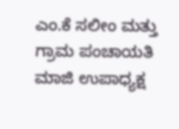ಎಂ.ಕೆ ಸಲೀಂ ಮತ್ತು ಗ್ರಾಮ ಪಂಚಾಯತಿ ಮಾಜಿ ಉಪಾಧ್ಯಕ್ಷ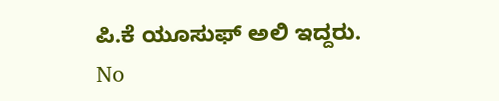ಪಿ.ಕೆ ಯೂಸುಫ್ ಅಲಿ ಇದ್ದರು.
No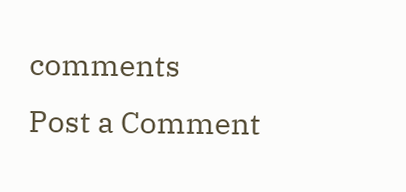comments
Post a Comment